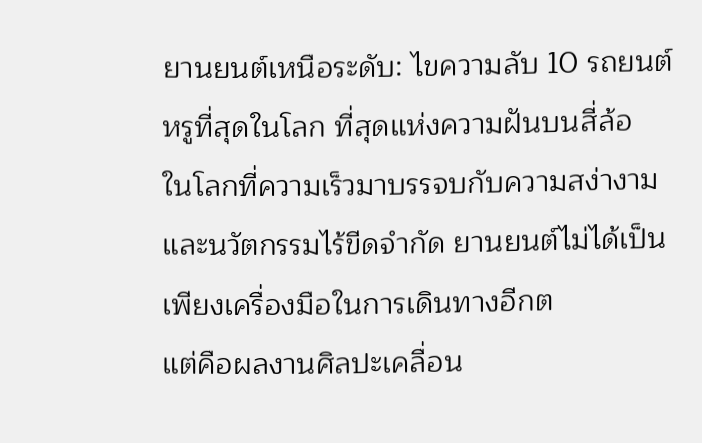ยานยนต์เหนือระดับ: ไขความลับ 10 รถยนต์หรูที่สุดในโลก ที่สุดแห่งความฝันบนสี่ล้อ
ในโลกที่ความเร็วมาบรรจบกับความสง่างาม และนวัตกรรมไร้ขีดจำกัด ยานยนต์ไม่ได้เป็นเพียงเครื่องมือในการเดินทางอีกต
แต่คือผลงานศิลปะเคลื่อน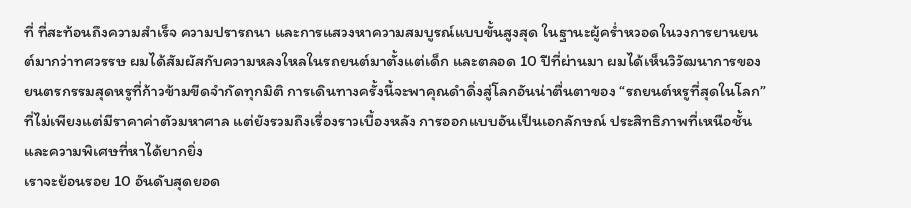ที่ ที่สะท้อนถึงความสำเร็จ ความปรารถนา และการแสวงหาความสมบูรณ์แบบขั้นสูงสุด ในฐานะผู้คร่ำหวอดในวงการยานยนต์มากว่าทศวรรษ ผมได้สัมผัสกับความหลงใหลในรถยนต์มาตั้งแต่เด็ก และตลอด 10 ปีที่ผ่านมา ผมได้เห็นวิวัฒนาการของยนตรกรรมสุดหรูที่ก้าวข้ามขีดจำกัดทุกมิติ การเดินทางครั้งนี้จะพาคุณดำดิ่งสู่โลกอันน่าตื่นตาของ “รถยนต์หรูที่สุดในโลก” ที่ไม่เพียงแต่มีราคาค่าตัวมหาศาล แต่ยังรวมถึงเรื่องราวเบื้องหลัง การออกแบบอันเป็นเอกลักษณ์ ประสิทธิภาพที่เหนือชั้น และความพิเศษที่หาได้ยากยิ่ง
เราจะย้อนรอย 10 อันดับสุดยอด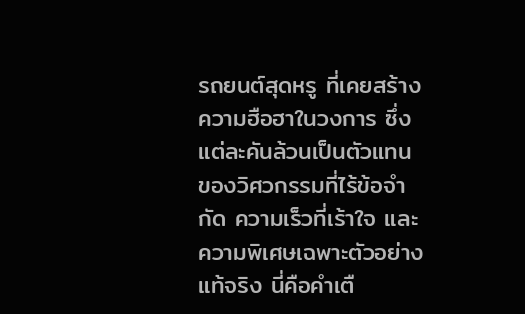รถยนต์สุดหรู ที่เคยสร้างความฮือฮาในวงการ ซึ่งแต่ละคันล้วนเป็นตัวแทนของวิศวกรรมที่ไร้ข้อจำกัด ความเร็วที่เร้าใจ และความพิเศษเฉพาะตัวอย่างแท้จริง นี่คือคำเตื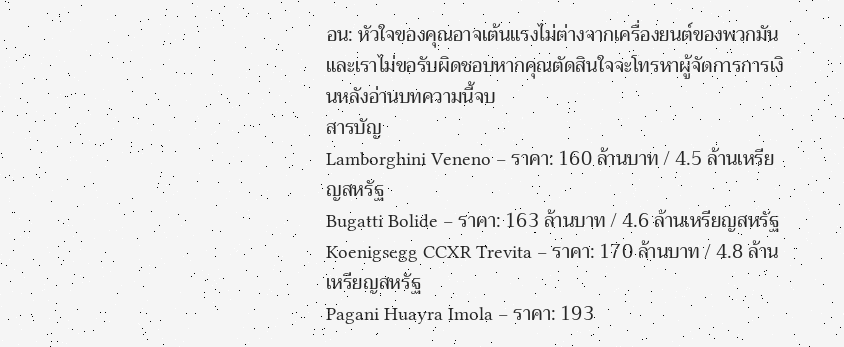อน: หัวใจของคุณอาจเต้นแรงไม่ต่างจากเครื่องยนต์ของพวกมัน และเราไม่ขอรับผิดชอบหากคุณตัดสินใจจะโทรหาผู้จัดการการเงินหลังอ่านบทความนี้จบ
สารบัญ
Lamborghini Veneno – ราคา: 160 ล้านบาท / 4.5 ล้านเหรียญสหรัฐ
Bugatti Bolide – ราคา: 163 ล้านบาท / 4.6 ล้านเหรียญสหรัฐ
Koenigsegg CCXR Trevita – ราคา: 170 ล้านบาท / 4.8 ล้านเหรียญสหรัฐ
Pagani Huayra Imola – ราคา: 193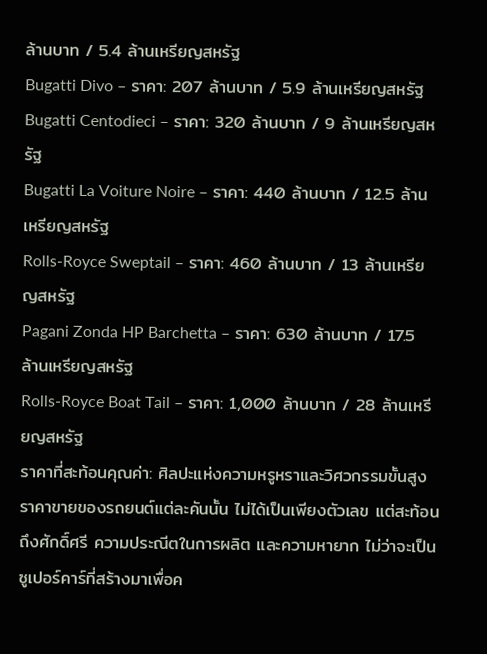ล้านบาท / 5.4 ล้านเหรียญสหรัฐ
Bugatti Divo – ราคา: 207 ล้านบาท / 5.9 ล้านเหรียญสหรัฐ
Bugatti Centodieci – ราคา: 320 ล้านบาท / 9 ล้านเหรียญสหรัฐ
Bugatti La Voiture Noire – ราคา: 440 ล้านบาท / 12.5 ล้านเหรียญสหรัฐ
Rolls-Royce Sweptail – ราคา: 460 ล้านบาท / 13 ล้านเหรียญสหรัฐ
Pagani Zonda HP Barchetta – ราคา: 630 ล้านบาท / 17.5 ล้านเหรียญสหรัฐ
Rolls-Royce Boat Tail – ราคา: 1,000 ล้านบาท / 28 ล้านเหรียญสหรัฐ
ราคาที่สะท้อนคุณค่า: ศิลปะแห่งความหรูหราและวิศวกรรมขั้นสูง
ราคาขายของรถยนต์แต่ละคันนั้น ไม่ได้เป็นเพียงตัวเลข แต่สะท้อนถึงศักดิ์ศรี ความประณีตในการผลิต และความหายาก ไม่ว่าจะเป็นซูเปอร์คาร์ที่สร้างมาเพื่อค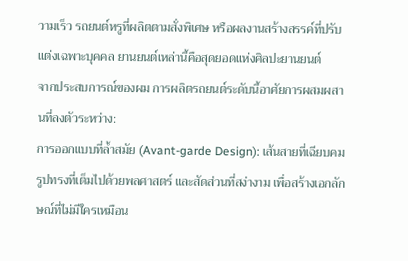วามเร็ว รถยนต์หรูที่ผลิตตามสั่งพิเศษ หรือผลงานสร้างสรรค์ที่ปรับแต่งเฉพาะบุคคล ยานยนต์เหล่านี้คือสุดยอดแห่งศิลปะยานยนต์
จากประสบการณ์ของผม การผลิตรถยนต์ระดับนี้อาศัยการผสมผสานที่ลงตัวระหว่าง:
การออกแบบที่ล้ำสมัย (Avant-garde Design): เส้นสายที่เฉียบคม รูปทรงที่เต็มไปด้วยพลศาสตร์ และสัดส่วนที่สง่างาม เพื่อสร้างเอกลักษณ์ที่ไม่มีใครเหมือน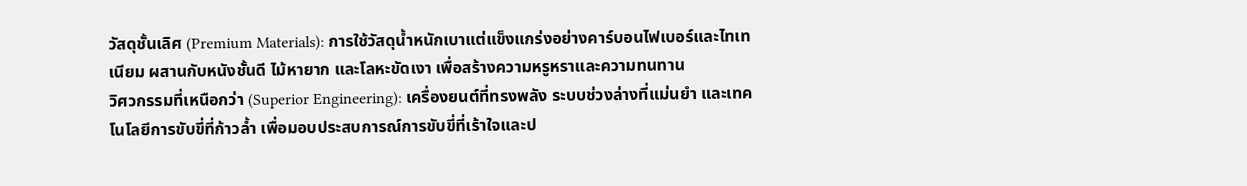วัสดุชั้นเลิศ (Premium Materials): การใช้วัสดุน้ำหนักเบาแต่แข็งแกร่งอย่างคาร์บอนไฟเบอร์และไทเทเนียม ผสานกับหนังชั้นดี ไม้หายาก และโลหะขัดเงา เพื่อสร้างความหรูหราและความทนทาน
วิศวกรรมที่เหนือกว่า (Superior Engineering): เครื่องยนต์ที่ทรงพลัง ระบบช่วงล่างที่แม่นยำ และเทคโนโลยีการขับขี่ที่ก้าวล้ำ เพื่อมอบประสบการณ์การขับขี่ที่เร้าใจและป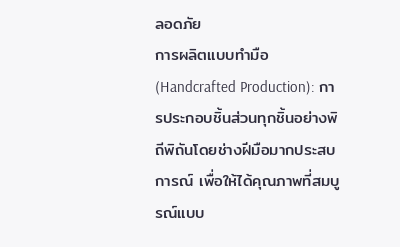ลอดภัย
การผลิตแบบทำมือ (Handcrafted Production): การประกอบชิ้นส่วนทุกชิ้นอย่างพิถีพิถันโดยช่างฝีมือมากประสบการณ์ เพื่อให้ได้คุณภาพที่สมบูรณ์แบบ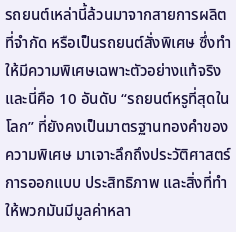รถยนต์เหล่านี้ล้วนมาจากสายการผลิตที่จำกัด หรือเป็นรถยนต์สั่งพิเศษ ซึ่งทำให้มีความพิเศษเฉพาะตัวอย่างแท้จริง และนี่คือ 10 อันดับ “รถยนต์หรูที่สุดในโลก” ที่ยังคงเป็นมาตรฐานทองคำของความพิเศษ มาเจาะลึกถึงประวัติศาสตร์ การออกแบบ ประสิทธิภาพ และสิ่งที่ทำให้พวกมันมีมูลค่าหลา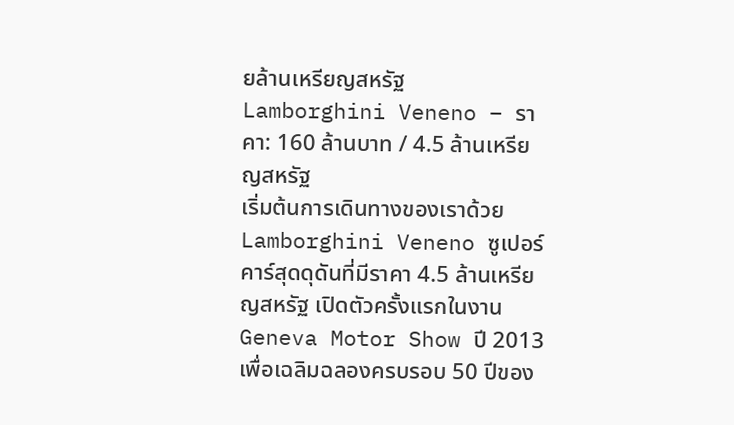ยล้านเหรียญสหรัฐ
Lamborghini Veneno – ราคา: 160 ล้านบาท / 4.5 ล้านเหรียญสหรัฐ
เริ่มต้นการเดินทางของเราด้วย Lamborghini Veneno ซูเปอร์คาร์สุดดุดันที่มีราคา 4.5 ล้านเหรียญสหรัฐ เปิดตัวครั้งแรกในงาน Geneva Motor Show ปี 2013 เพื่อเฉลิมฉลองครบรอบ 50 ปีของ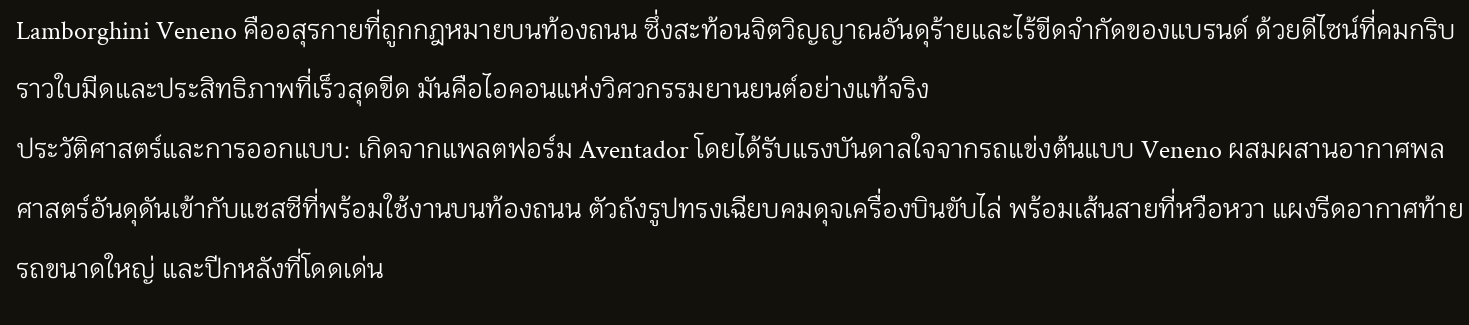Lamborghini Veneno คืออสุรกายที่ถูกกฎหมายบนท้องถนน ซึ่งสะท้อนจิตวิญญาณอันดุร้ายและไร้ขีดจำกัดของแบรนด์ ด้วยดีไซน์ที่คมกริบราวใบมีดและประสิทธิภาพที่เร็วสุดขีด มันคือไอคอนแห่งวิศวกรรมยานยนต์อย่างแท้จริง
ประวัติศาสตร์และการออกแบบ: เกิดจากแพลตฟอร์ม Aventador โดยได้รับแรงบันดาลใจจากรถแข่งต้นแบบ Veneno ผสมผสานอากาศพลศาสตร์อันดุดันเข้ากับแชสซีที่พร้อมใช้งานบนท้องถนน ตัวถังรูปทรงเฉียบคมดุจเครื่องบินขับไล่ พร้อมเส้นสายที่หวือหวา แผงรีดอากาศท้ายรถขนาดใหญ่ และปีกหลังที่โดดเด่น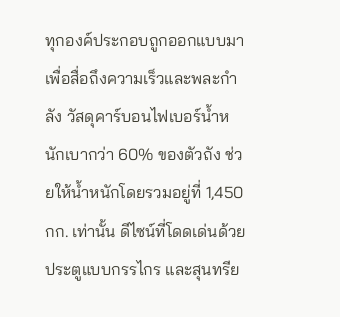ทุกองค์ประกอบถูกออกแบบมาเพื่อสื่อถึงความเร็วและพละกำลัง วัสดุคาร์บอนไฟเบอร์น้ำหนักเบากว่า 60% ของตัวถัง ช่วยให้น้ำหนักโดยรวมอยู่ที่ 1,450 กก. เท่านั้น ดีไซน์ที่โดดเด่นด้วยประตูแบบกรรไกร และสุนทรีย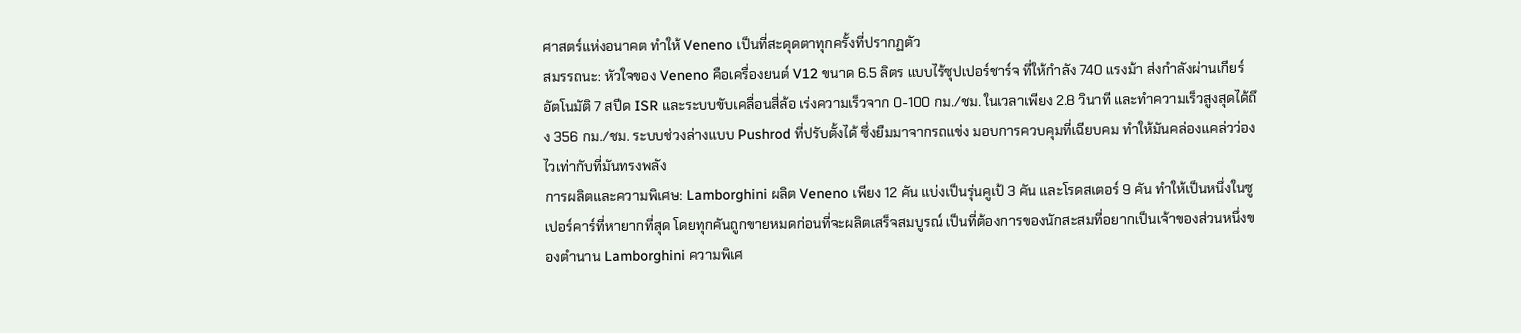ศาสตร์แห่งอนาคต ทำให้ Veneno เป็นที่สะดุดตาทุกครั้งที่ปรากฏตัว
สมรรถนะ: หัวใจของ Veneno คือเครื่องยนต์ V12 ขนาด 6.5 ลิตร แบบไร้ซุปเปอร์ชาร์จ ที่ให้กำลัง 740 แรงม้า ส่งกำลังผ่านเกียร์อัตโนมัติ 7 สปีด ISR และระบบขับเคลื่อนสี่ล้อ เร่งความเร็วจาก 0-100 กม./ชม. ในเวลาเพียง 2.8 วินาที และทำความเร็วสูงสุดได้ถึง 356 กม./ชม. ระบบช่วงล่างแบบ Pushrod ที่ปรับตั้งได้ ซึ่งยืมมาจากรถแข่ง มอบการควบคุมที่เฉียบคม ทำให้มันคล่องแคล่วว่องไวเท่ากับที่มันทรงพลัง
การผลิตและความพิเศษ: Lamborghini ผลิต Veneno เพียง 12 คัน แบ่งเป็นรุ่นคูเป้ 3 คัน และโรดสเตอร์ 9 คัน ทำให้เป็นหนึ่งในซูเปอร์คาร์ที่หายากที่สุด โดยทุกคันถูกขายหมดก่อนที่จะผลิตเสร็จสมบูรณ์ เป็นที่ต้องการของนักสะสมที่อยากเป็นเจ้าของส่วนหนึ่งของตำนาน Lamborghini ความพิเศ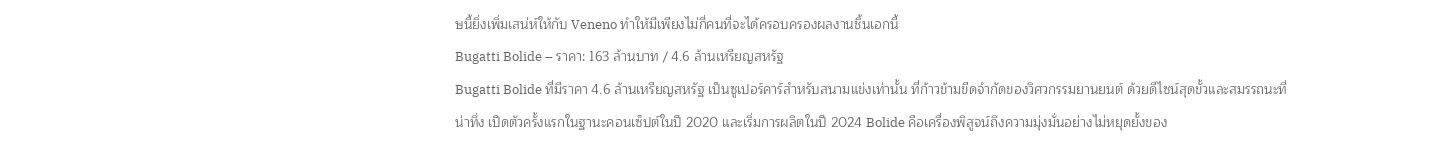ษนี้ยิ่งเพิ่มเสน่ห์ให้กับ Veneno ทำให้มีเพียงไม่กี่คนที่จะได้ครอบครองผลงานชิ้นเอกนี้
Bugatti Bolide – ราคา: 163 ล้านบาท / 4.6 ล้านเหรียญสหรัฐ
Bugatti Bolide ที่มีราคา 4.6 ล้านเหรียญสหรัฐ เป็นซูเปอร์คาร์สำหรับสนามแข่งเท่านั้น ที่ก้าวข้ามขีดจำกัดของวิศวกรรมยานยนต์ ด้วยดีไซน์สุดขั้วและสมรรถนะที่น่าทึ่ง เปิดตัวครั้งแรกในฐานะคอนเซ็ปต์ในปี 2020 และเริ่มการผลิตในปี 2024 Bolide คือเครื่องพิสูจน์ถึงความมุ่งมั่นอย่างไม่หยุดยั้งของ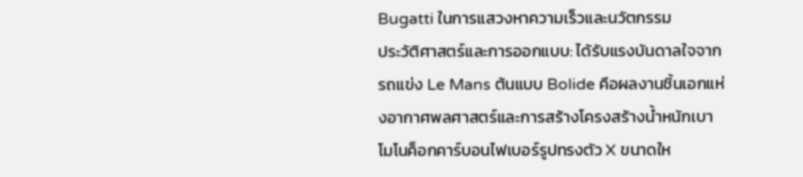Bugatti ในการแสวงหาความเร็วและนวัตกรรม
ประวัติศาสตร์และการออกแบบ: ได้รับแรงบันดาลใจจากรถแข่ง Le Mans ต้นแบบ Bolide คือผลงานชิ้นเอกแห่งอากาศพลศาสตร์และการสร้างโครงสร้างน้ำหนักเบา โมโนค็อกคาร์บอนไฟเบอร์รูปทรงตัว X ขนาดให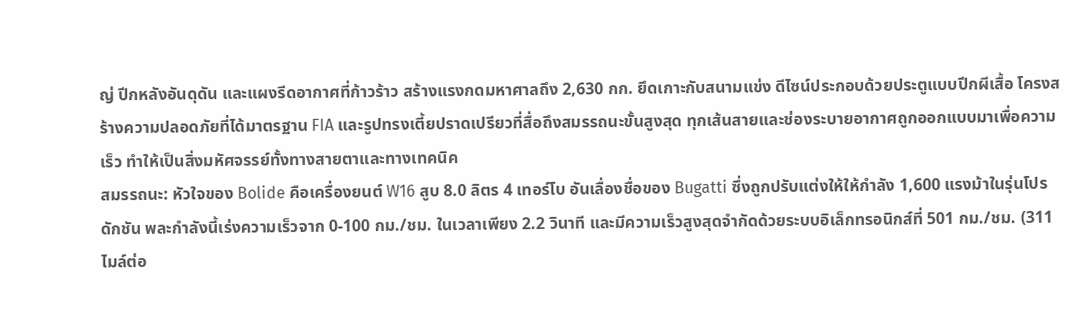ญ่ ปีกหลังอันดุดัน และแผงรีดอากาศที่ก้าวร้าว สร้างแรงกดมหาศาลถึง 2,630 กก. ยึดเกาะกับสนามแข่ง ดีไซน์ประกอบด้วยประตูแบบปีกผีเสื้อ โครงสร้างความปลอดภัยที่ได้มาตรฐาน FIA และรูปทรงเตี้ยปราดเปรียวที่สื่อถึงสมรรถนะขั้นสูงสุด ทุกเส้นสายและช่องระบายอากาศถูกออกแบบมาเพื่อความเร็ว ทำให้เป็นสิ่งมหัศจรรย์ทั้งทางสายตาและทางเทคนิค
สมรรถนะ: หัวใจของ Bolide คือเครื่องยนต์ W16 สูบ 8.0 ลิตร 4 เทอร์โบ อันเลื่องชื่อของ Bugatti ซึ่งถูกปรับแต่งให้ให้กำลัง 1,600 แรงม้าในรุ่นโปรดักชัน พละกำลังนี้เร่งความเร็วจาก 0-100 กม./ชม. ในเวลาเพียง 2.2 วินาที และมีความเร็วสูงสุดจำกัดด้วยระบบอิเล็กทรอนิกส์ที่ 501 กม./ชม. (311 ไมล์ต่อ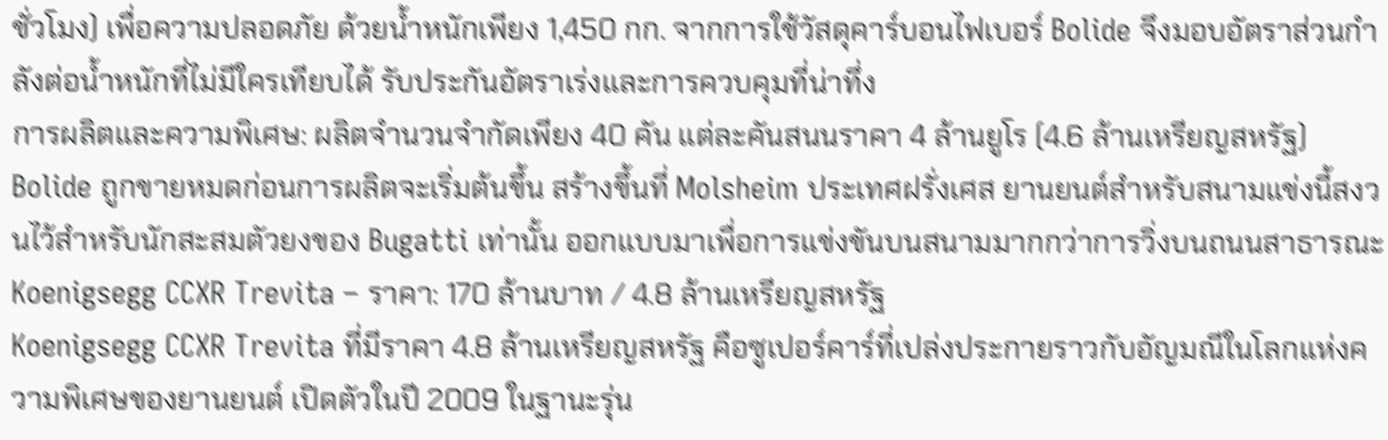ชั่วโมง) เพื่อความปลอดภัย ด้วยน้ำหนักเพียง 1,450 กก. จากการใช้วัสดุคาร์บอนไฟเบอร์ Bolide จึงมอบอัตราส่วนกำลังต่อน้ำหนักที่ไม่มีใครเทียบได้ รับประกันอัตราเร่งและการควบคุมที่น่าทึ่ง
การผลิตและความพิเศษ: ผลิตจำนวนจำกัดเพียง 40 คัน แต่ละคันสนนราคา 4 ล้านยูโร (4.6 ล้านเหรียญสหรัฐ) Bolide ถูกขายหมดก่อนการผลิตจะเริ่มต้นขึ้น สร้างขึ้นที่ Molsheim ประเทศฝรั่งเศส ยานยนต์สำหรับสนามแข่งนี้สงวนไว้สำหรับนักสะสมตัวยงของ Bugatti เท่านั้น ออกแบบมาเพื่อการแข่งขันบนสนามมากกว่าการวิ่งบนถนนสาธารณะ
Koenigsegg CCXR Trevita – ราคา: 170 ล้านบาท / 4.8 ล้านเหรียญสหรัฐ
Koenigsegg CCXR Trevita ที่มีราคา 4.8 ล้านเหรียญสหรัฐ คือซูเปอร์คาร์ที่เปล่งประกายราวกับอัญมณีในโลกแห่งความพิเศษของยานยนต์ เปิดตัวในปี 2009 ในฐานะรุ่น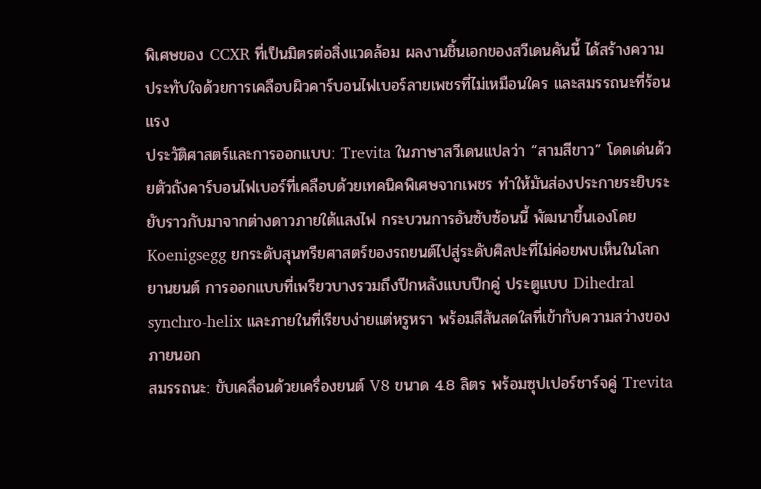พิเศษของ CCXR ที่เป็นมิตรต่อสิ่งแวดล้อม ผลงานชิ้นเอกของสวีเดนคันนี้ ได้สร้างความประทับใจด้วยการเคลือบผิวคาร์บอนไฟเบอร์ลายเพชรที่ไม่เหมือนใคร และสมรรถนะที่ร้อนแรง
ประวัติศาสตร์และการออกแบบ: Trevita ในภาษาสวีเดนแปลว่า “สามสีขาว” โดดเด่นด้วยตัวถังคาร์บอนไฟเบอร์ที่เคลือบด้วยเทคนิคพิเศษจากเพชร ทำให้มันส่องประกายระยิบระยับราวกับมาจากต่างดาวภายใต้แสงไฟ กระบวนการอันซับซ้อนนี้ พัฒนาขึ้นเองโดย Koenigsegg ยกระดับสุนทรียศาสตร์ของรถยนต์ไปสู่ระดับศิลปะที่ไม่ค่อยพบเห็นในโลกยานยนต์ การออกแบบที่เพรียวบางรวมถึงปีกหลังแบบปีกคู่ ประตูแบบ Dihedral synchro-helix และภายในที่เรียบง่ายแต่หรูหรา พร้อมสีสันสดใสที่เข้ากับความสว่างของภายนอก
สมรรถนะ: ขับเคลื่อนด้วยเครื่องยนต์ V8 ขนาด 4.8 ลิตร พร้อมซุปเปอร์ชาร์จคู่ Trevita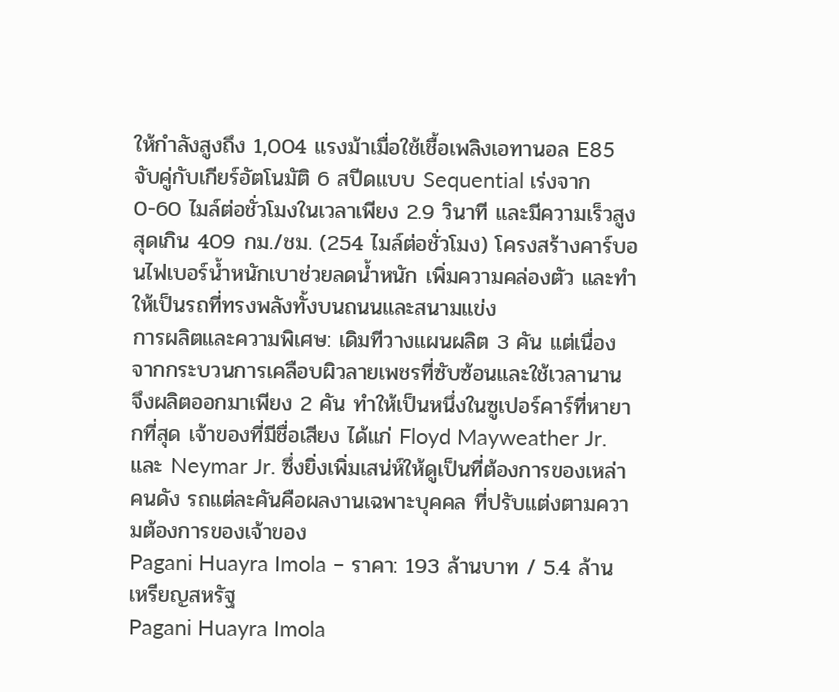ให้กำลังสูงถึง 1,004 แรงม้าเมื่อใช้เชื้อเพลิงเอทานอล E85 จับคู่กับเกียร์อัตโนมัติ 6 สปีดแบบ Sequential เร่งจาก 0-60 ไมล์ต่อชั่วโมงในเวลาเพียง 2.9 วินาที และมีความเร็วสูงสุดเกิน 409 กม./ชม. (254 ไมล์ต่อชั่วโมง) โครงสร้างคาร์บอนไฟเบอร์น้ำหนักเบาช่วยลดน้ำหนัก เพิ่มความคล่องตัว และทำให้เป็นรถที่ทรงพลังทั้งบนถนนและสนามแข่ง
การผลิตและความพิเศษ: เดิมทีวางแผนผลิต 3 คัน แต่เนื่องจากกระบวนการเคลือบผิวลายเพชรที่ซับซ้อนและใช้เวลานาน จึงผลิตออกมาเพียง 2 คัน ทำให้เป็นหนึ่งในซูเปอร์คาร์ที่หายากที่สุด เจ้าของที่มีชื่อเสียง ได้แก่ Floyd Mayweather Jr. และ Neymar Jr. ซึ่งยิ่งเพิ่มเสน่ห์ให้ดูเป็นที่ต้องการของเหล่าคนดัง รถแต่ละคันคือผลงานเฉพาะบุคคล ที่ปรับแต่งตามความต้องการของเจ้าของ
Pagani Huayra Imola – ราคา: 193 ล้านบาท / 5.4 ล้านเหรียญสหรัฐ
Pagani Huayra Imola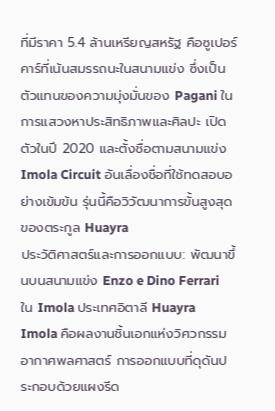ที่มีราคา 5.4 ล้านเหรียญสหรัฐ คือซูเปอร์คาร์ที่เน้นสมรรถนะในสนามแข่ง ซึ่งเป็นตัวแทนของความมุ่งมั่นของ Pagani ในการแสวงหาประสิทธิภาพและศิลปะ เปิดตัวในปี 2020 และตั้งชื่อตามสนามแข่ง Imola Circuit อันเลื่องชื่อที่ใช้ทดสอบอย่างเข้มข้น รุ่นนี้คือวิวัฒนาการขั้นสูงสุดของตระกูล Huayra
ประวัติศาสตร์และการออกแบบ: พัฒนาขึ้นบนสนามแข่ง Enzo e Dino Ferrari ใน Imola ประเทศอิตาลี Huayra Imola คือผลงานชิ้นเอกแห่งวิศวกรรมอากาศพลศาสตร์ การออกแบบที่ดุดันประกอบด้วยแผงรีด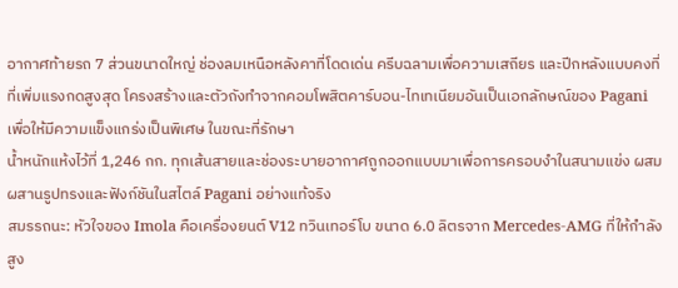อากาศท้ายรถ 7 ส่วนขนาดใหญ่ ช่องลมเหนือหลังคาที่โดดเด่น ครีบฉลามเพื่อความเสถียร และปีกหลังแบบคงที่ที่เพิ่มแรงกดสูงสุด โครงสร้างและตัวถังทำจากคอมโพสิตคาร์บอน-ไทเทเนียมอันเป็นเอกลักษณ์ของ Pagani เพื่อให้มีความแข็งแกร่งเป็นพิเศษ ในขณะที่รักษา
น้ำหนักแห้งไว้ที่ 1,246 กก. ทุกเส้นสายและช่องระบายอากาศถูกออกแบบมาเพื่อการครอบงำในสนามแข่ง ผสมผสานรูปทรงและฟังก์ชันในสไตล์ Pagani อย่างแท้จริง
สมรรถนะ: หัวใจของ Imola คือเครื่องยนต์ V12 ทวินเทอร์โบ ขนาด 6.0 ลิตรจาก Mercedes-AMG ที่ให้กำลังสูง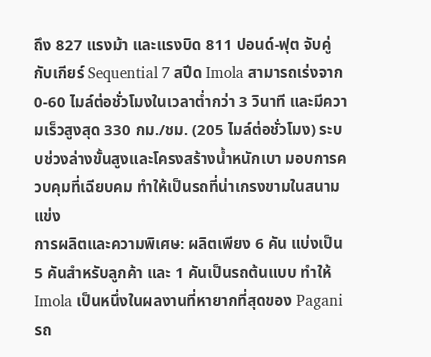ถึง 827 แรงม้า และแรงบิด 811 ปอนด์-ฟุต จับคู่กับเกียร์ Sequential 7 สปีด Imola สามารถเร่งจาก 0-60 ไมล์ต่อชั่วโมงในเวลาต่ำกว่า 3 วินาที และมีความเร็วสูงสุด 330 กม./ชม. (205 ไมล์ต่อชั่วโมง) ระบบช่วงล่างขั้นสูงและโครงสร้างน้ำหนักเบา มอบการควบคุมที่เฉียบคม ทำให้เป็นรถที่น่าเกรงขามในสนามแข่ง
การผลิตและความพิเศษ: ผลิตเพียง 6 คัน แบ่งเป็น 5 คันสำหรับลูกค้า และ 1 คันเป็นรถต้นแบบ ทำให้ Imola เป็นหนึ่งในผลงานที่หายากที่สุดของ Pagani รถ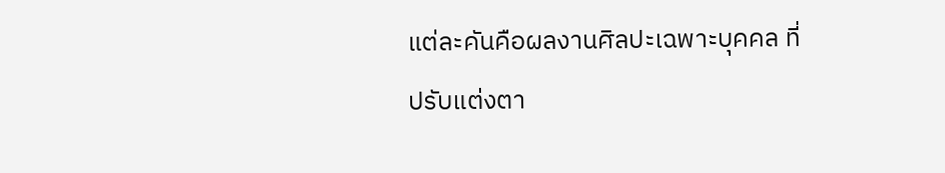แต่ละคันคือผลงานศิลปะเฉพาะบุคคล ที่ปรับแต่งตา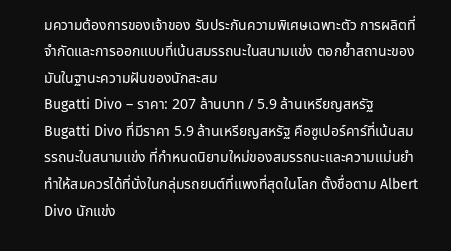มความต้องการของเจ้าของ รับประกันความพิเศษเฉพาะตัว การผลิตที่จำกัดและการออกแบบที่เน้นสมรรถนะในสนามแข่ง ตอกย้ำสถานะของมันในฐานะความฝันของนักสะสม
Bugatti Divo – ราคา: 207 ล้านบาท / 5.9 ล้านเหรียญสหรัฐ
Bugatti Divo ที่มีราคา 5.9 ล้านเหรียญสหรัฐ คือซูเปอร์คาร์ที่เน้นสมรรถนะในสนามแข่ง ที่กำหนดนิยามใหม่ของสมรรถนะและความแม่นยำ ทำให้สมควรได้ที่นั่งในกลุ่มรถยนต์ที่แพงที่สุดในโลก ตั้งชื่อตาม Albert Divo นักแข่ง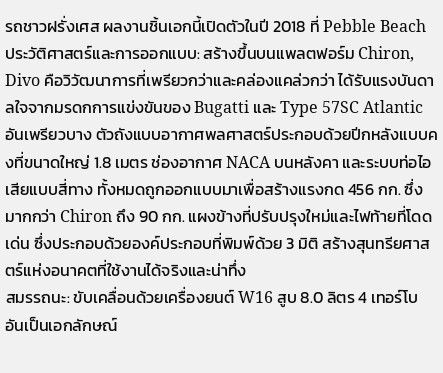รถชาวฝรั่งเศส ผลงานชิ้นเอกนี้เปิดตัวในปี 2018 ที่ Pebble Beach
ประวัติศาสตร์และการออกแบบ: สร้างขึ้นบนแพลตฟอร์ม Chiron, Divo คือวิวัฒนาการที่เพรียวกว่าและคล่องแคล่วกว่า ได้รับแรงบันดาลใจจากมรดกการแข่งขันของ Bugatti และ Type 57SC Atlantic อันเพรียวบาง ตัวถังแบบอากาศพลศาสตร์ประกอบด้วยปีกหลังแบบคงที่ขนาดใหญ่ 1.8 เมตร ช่องอากาศ NACA บนหลังคา และระบบท่อไอเสียแบบสี่ทาง ทั้งหมดถูกออกแบบมาเพื่อสร้างแรงกด 456 กก. ซึ่งมากกว่า Chiron ถึง 90 กก. แผงข้างที่ปรับปรุงใหม่และไฟท้ายที่โดดเด่น ซึ่งประกอบด้วยองค์ประกอบที่พิมพ์ด้วย 3 มิติ สร้างสุนทรียศาสตร์แห่งอนาคตที่ใช้งานได้จริงและน่าทึ่ง
สมรรถนะ: ขับเคลื่อนด้วยเครื่องยนต์ W16 สูบ 8.0 ลิตร 4 เทอร์โบ อันเป็นเอกลักษณ์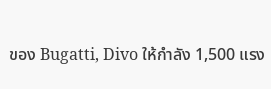ของ Bugatti, Divo ให้กำลัง 1,500 แรง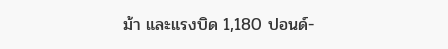ม้า และแรงบิด 1,180 ปอนด์-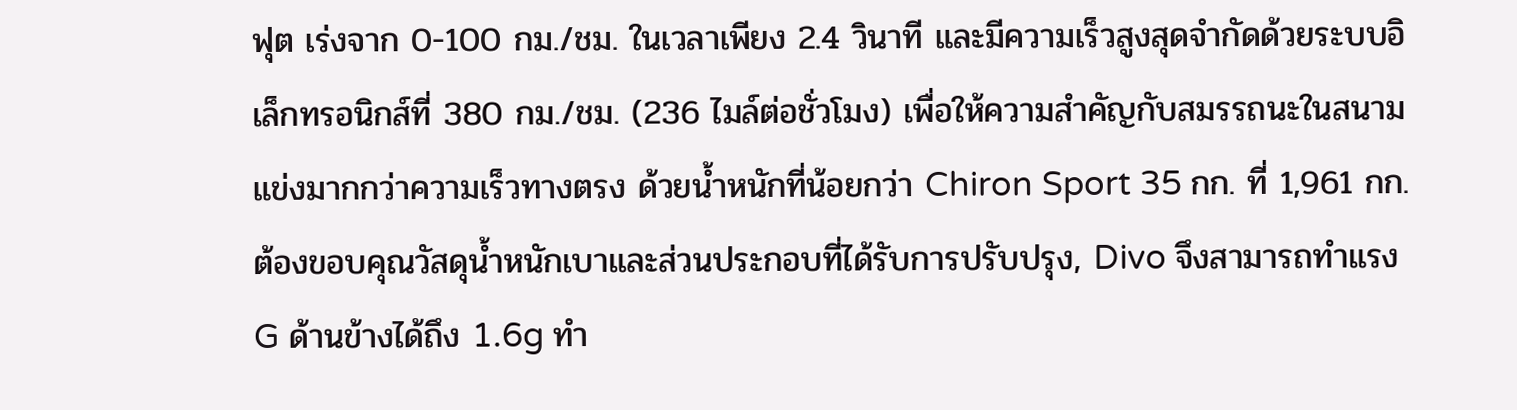ฟุต เร่งจาก 0-100 กม./ชม. ในเวลาเพียง 2.4 วินาที และมีความเร็วสูงสุดจำกัดด้วยระบบอิเล็กทรอนิกส์ที่ 380 กม./ชม. (236 ไมล์ต่อชั่วโมง) เพื่อให้ความสำคัญกับสมรรถนะในสนามแข่งมากกว่าความเร็วทางตรง ด้วยน้ำหนักที่น้อยกว่า Chiron Sport 35 กก. ที่ 1,961 กก. ต้องขอบคุณวัสดุน้ำหนักเบาและส่วนประกอบที่ได้รับการปรับปรุง, Divo จึงสามารถทำแรง G ด้านข้างได้ถึง 1.6g ทำ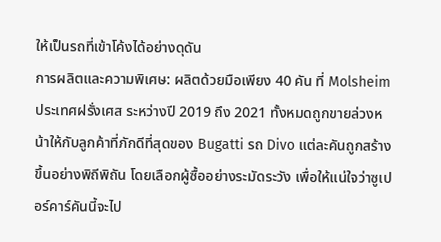ให้เป็นรถที่เข้าโค้งได้อย่างดุดัน
การผลิตและความพิเศษ: ผลิตด้วยมือเพียง 40 คัน ที่ Molsheim ประเทศฝรั่งเศส ระหว่างปี 2019 ถึง 2021 ทั้งหมดถูกขายล่วงหน้าให้กับลูกค้าที่ภักดีที่สุดของ Bugatti รถ Divo แต่ละคันถูกสร้างขึ้นอย่างพิถีพิถัน โดยเลือกผู้ซื้ออย่างระมัดระวัง เพื่อให้แน่ใจว่าซูเปอร์คาร์คันนี้จะไป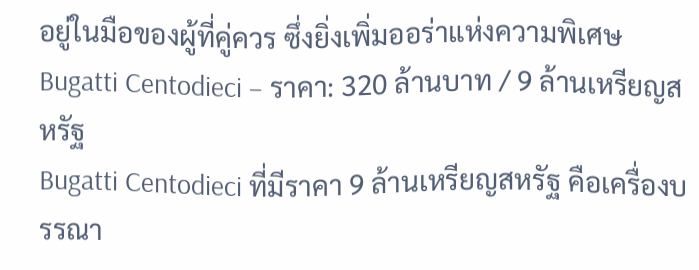อยู่ในมือของผู้ที่คู่ควร ซึ่งยิ่งเพิ่มออร่าแห่งความพิเศษ
Bugatti Centodieci – ราคา: 320 ล้านบาท / 9 ล้านเหรียญสหรัฐ
Bugatti Centodieci ที่มีราคา 9 ล้านเหรียญสหรัฐ คือเครื่องบรรณา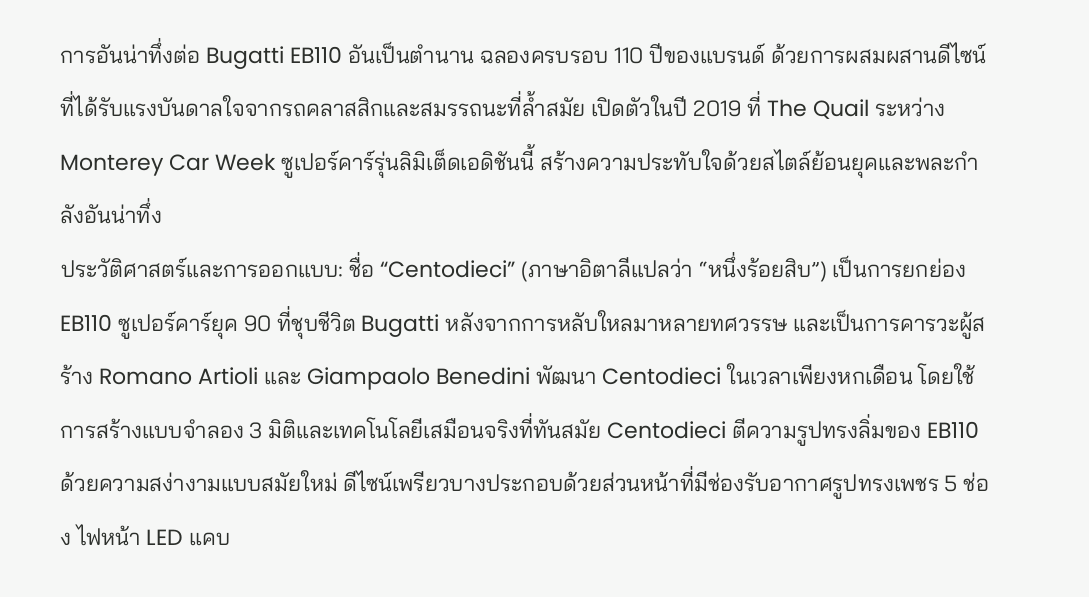การอันน่าทึ่งต่อ Bugatti EB110 อันเป็นตำนาน ฉลองครบรอบ 110 ปีของแบรนด์ ด้วยการผสมผสานดีไซน์ที่ได้รับแรงบันดาลใจจากรถคลาสสิกและสมรรถนะที่ล้ำสมัย เปิดตัวในปี 2019 ที่ The Quail ระหว่าง Monterey Car Week ซูเปอร์คาร์รุ่นลิมิเต็ดเอดิชันนี้ สร้างความประทับใจด้วยสไตล์ย้อนยุคและพละกำลังอันน่าทึ่ง
ประวัติศาสตร์และการออกแบบ: ชื่อ “Centodieci” (ภาษาอิตาลีแปลว่า “หนึ่งร้อยสิบ”) เป็นการยกย่อง EB110 ซูเปอร์คาร์ยุค 90 ที่ชุบชีวิต Bugatti หลังจากการหลับใหลมาหลายทศวรรษ และเป็นการคารวะผู้สร้าง Romano Artioli และ Giampaolo Benedini พัฒนา Centodieci ในเวลาเพียงหกเดือน โดยใช้การสร้างแบบจำลอง 3 มิติและเทคโนโลยีเสมือนจริงที่ทันสมัย Centodieci ตีความรูปทรงลิ่มของ EB110 ด้วยความสง่างามแบบสมัยใหม่ ดีไซน์เพรียวบางประกอบด้วยส่วนหน้าที่มีช่องรับอากาศรูปทรงเพชร 5 ช่อง ไฟหน้า LED แคบ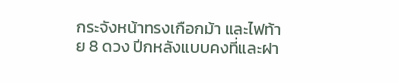กระจังหน้าทรงเกือกม้า และไฟท้าย 8 ดวง ปีกหลังแบบคงที่และฝา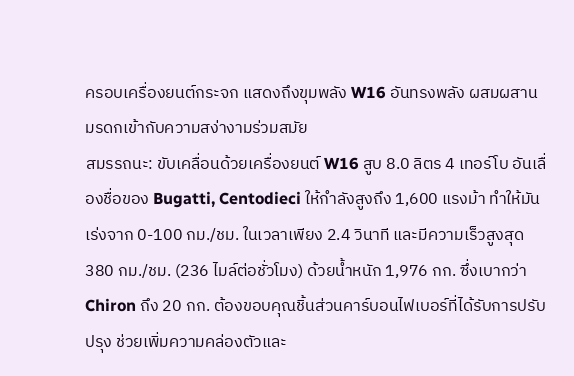ครอบเครื่องยนต์กระจก แสดงถึงขุมพลัง W16 อันทรงพลัง ผสมผสานมรดกเข้ากับความสง่างามร่วมสมัย
สมรรถนะ: ขับเคลื่อนด้วยเครื่องยนต์ W16 สูบ 8.0 ลิตร 4 เทอร์โบ อันเลื่องชื่อของ Bugatti, Centodieci ให้กำลังสูงถึง 1,600 แรงม้า ทำให้มันเร่งจาก 0-100 กม./ชม. ในเวลาเพียง 2.4 วินาที และมีความเร็วสูงสุด 380 กม./ชม. (236 ไมล์ต่อชั่วโมง) ด้วยน้ำหนัก 1,976 กก. ซึ่งเบากว่า Chiron ถึง 20 กก. ต้องขอบคุณชิ้นส่วนคาร์บอนไฟเบอร์ที่ได้รับการปรับปรุง ช่วยเพิ่มความคล่องตัวและ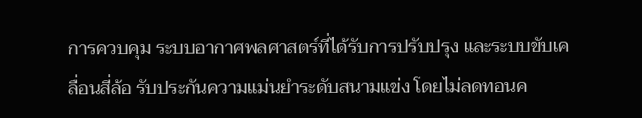การควบคุม ระบบอากาศพลศาสตร์ที่ได้รับการปรับปรุง และระบบขับเคลื่อนสี่ล้อ รับประกันความแม่นยำระดับสนามแข่ง โดยไม่ลดทอนค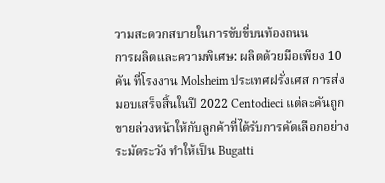วามสะดวกสบายในการขับขี่บนท้องถนน
การผลิตและความพิเศษ: ผลิตด้วยมือเพียง 10 คัน ที่โรงงาน Molsheim ประเทศฝรั่งเศส การส่งมอบเสร็จสิ้นในปี 2022 Centodieci แต่ละคันถูกขายล่วงหน้าให้กับลูกค้าที่ได้รับการคัดเลือกอย่างระมัดระวัง ทำให้เป็น Bugatti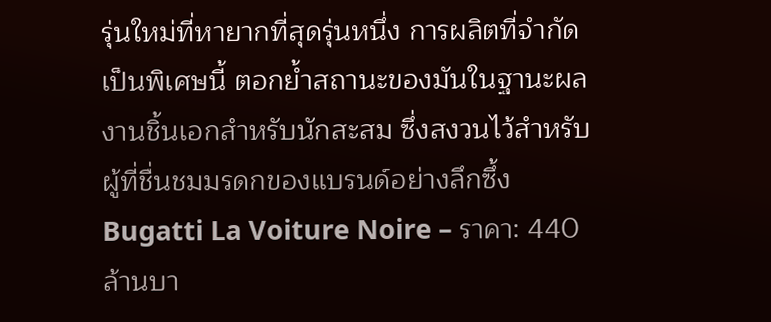รุ่นใหม่ที่หายากที่สุดรุ่นหนึ่ง การผลิตที่จำกัดเป็นพิเศษนี้ ตอกย้ำสถานะของมันในฐานะผลงานชิ้นเอกสำหรับนักสะสม ซึ่งสงวนไว้สำหรับผู้ที่ชื่นชมมรดกของแบรนด์อย่างลึกซึ้ง
Bugatti La Voiture Noire – ราคา: 440 ล้านบา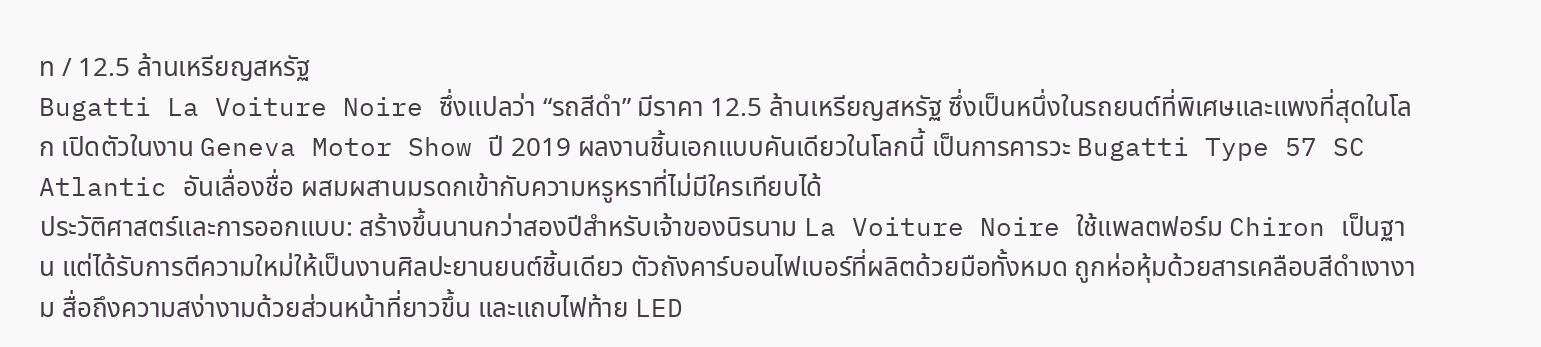ท / 12.5 ล้านเหรียญสหรัฐ
Bugatti La Voiture Noire ซึ่งแปลว่า “รถสีดำ” มีราคา 12.5 ล้านเหรียญสหรัฐ ซึ่งเป็นหนึ่งในรถยนต์ที่พิเศษและแพงที่สุดในโลก เปิดตัวในงาน Geneva Motor Show ปี 2019 ผลงานชิ้นเอกแบบคันเดียวในโลกนี้ เป็นการคารวะ Bugatti Type 57 SC Atlantic อันเลื่องชื่อ ผสมผสานมรดกเข้ากับความหรูหราที่ไม่มีใครเทียบได้
ประวัติศาสตร์และการออกแบบ: สร้างขึ้นนานกว่าสองปีสำหรับเจ้าของนิรนาม La Voiture Noire ใช้แพลตฟอร์ม Chiron เป็นฐาน แต่ได้รับการตีความใหม่ให้เป็นงานศิลปะยานยนต์ชิ้นเดียว ตัวถังคาร์บอนไฟเบอร์ที่ผลิตด้วยมือทั้งหมด ถูกห่อหุ้มด้วยสารเคลือบสีดำเงางาม สื่อถึงความสง่างามด้วยส่วนหน้าที่ยาวขึ้น และแถบไฟท้าย LED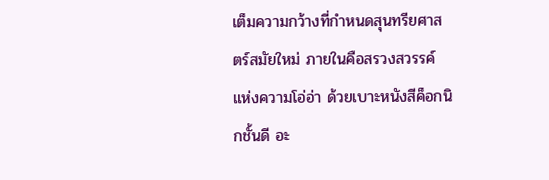เต็มความกว้างที่กำหนดสุนทรียศาสตร์สมัยใหม่ ภายในคือสรวงสวรรค์แห่งความโอ่อ่า ด้วยเบาะหนังสีค็อกนิกชั้นดี อะ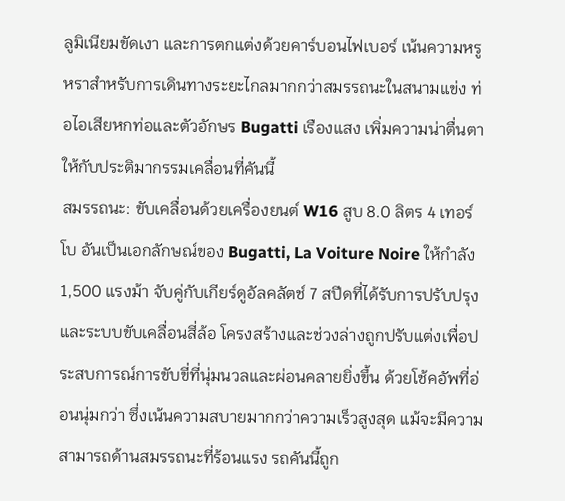ลูมิเนียมขัดเงา และการตกแต่งด้วยคาร์บอนไฟเบอร์ เน้นความหรูหราสำหรับการเดินทางระยะไกลมากกว่าสมรรถนะในสนามแข่ง ท่อไอเสียหกท่อและตัวอักษร Bugatti เรืองแสง เพิ่มความน่าตื่นตาให้กับประติมากรรมเคลื่อนที่คันนี้
สมรรถนะ: ขับเคลื่อนด้วยเครื่องยนต์ W16 สูบ 8.0 ลิตร 4 เทอร์โบ อันเป็นเอกลักษณ์ของ Bugatti, La Voiture Noire ให้กำลัง 1,500 แรงม้า จับคู่กับเกียร์ดูอัลคลัตช์ 7 สปีดที่ได้รับการปรับปรุง และระบบขับเคลื่อนสี่ล้อ โครงสร้างและช่วงล่างถูกปรับแต่งเพื่อประสบการณ์การขับขี่ที่นุ่มนวลและผ่อนคลายยิ่งขึ้น ด้วยโช้คอัพที่อ่อนนุ่มกว่า ซึ่งเน้นความสบายมากกว่าความเร็วสูงสุด แม้จะมีความสามารถด้านสมรรถนะที่ร้อนแรง รถคันนี้ถูก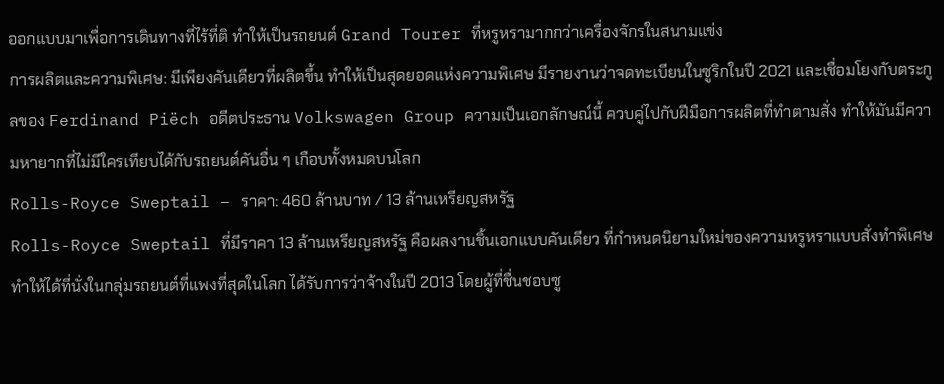ออกแบบมาเพื่อการเดินทางที่ไร้ที่ติ ทำให้เป็นรถยนต์ Grand Tourer ที่หรูหรามากกว่าเครื่องจักรในสนามแข่ง
การผลิตและความพิเศษ: มีเพียงคันเดียวที่ผลิตขึ้น ทำให้เป็นสุดยอดแห่งความพิเศษ มีรายงานว่าจดทะเบียนในซูริกในปี 2021 และเชื่อมโยงกับตระกูลของ Ferdinand Piëch อดีตประธาน Volkswagen Group ความเป็นเอกลักษณ์นี้ ควบคู่ไปกับฝีมือการผลิตที่ทำตามสั่ง ทำให้มันมีความหายากที่ไม่มีใครเทียบได้กับรถยนต์คันอื่น ๆ เกือบทั้งหมดบนโลก
Rolls-Royce Sweptail – ราคา: 460 ล้านบาท / 13 ล้านเหรียญสหรัฐ
Rolls-Royce Sweptail ที่มีราคา 13 ล้านเหรียญสหรัฐ คือผลงานชิ้นเอกแบบคันเดียว ที่กำหนดนิยามใหม่ของความหรูหราแบบสั่งทำพิเศษ ทำให้ได้ที่นั่งในกลุ่มรถยนต์ที่แพงที่สุดในโลก ได้รับการว่าจ้างในปี 2013 โดยผู้ที่ชื่นชอบซู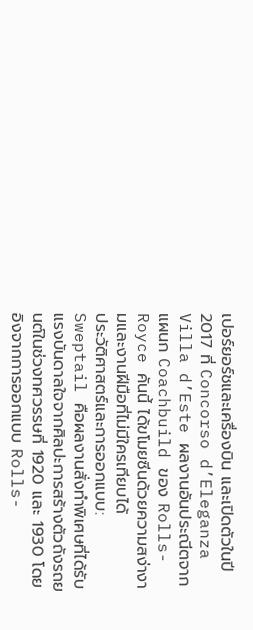เปอร์ยอร์ชและเครื่องบิน และเปิดตัวในปี 2017 ที่ Concorso d’Eleganza Villa d’Este ผลงานอันประณีตจากแผนก Coachbuild ของ Rolls-Royce คันนี้ ได้ขโมยซีนด้วยความสง่างามและงานฝีมือที่ไม่มีใครเทียบได้
ประวัติศาสตร์และการออกแบบ: Sweptail คือผลงานสั่งทำพิเศษที่ได้รับแรงบันดาลใจจากศิลปะการสร้างตัวถังรถยนต์ในช่วงทศวรรษที่ 1920 และ 1930 โดยอิงจากการออกแบบ Rolls-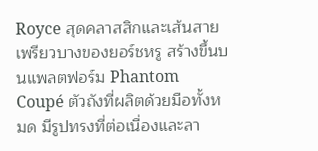Royce สุดคลาสสิกและเส้นสายเพรียวบางของยอร์ชหรู สร้างขึ้นบนแพลตฟอร์ม Phantom Coupé ตัวถังที่ผลิตด้วยมือทั้งหมด มีรูปทรงที่ต่อเนื่องและลา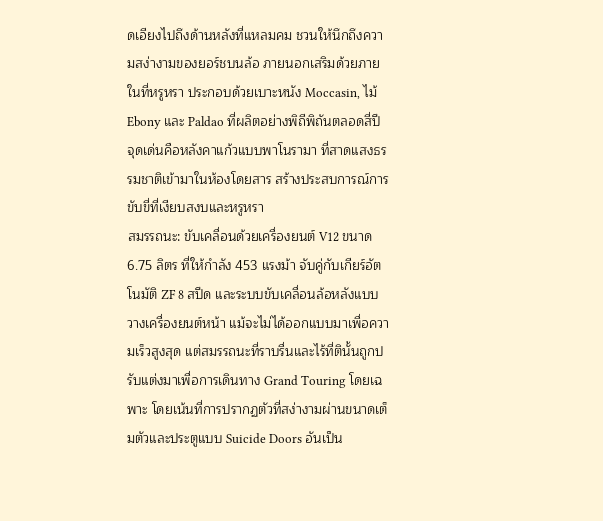ดเอียงไปถึงด้านหลังที่แหลมคม ชวนให้นึกถึงความสง่างามของยอร์ชบนล้อ ภายนอกเสริมด้วยภายในที่หรูหรา ประกอบด้วยเบาะหนัง Moccasin, ไม้ Ebony และ Paldao ที่ผลิตอย่างพิถีพิถันตลอดสี่ปี จุดเด่นคือหลังคาแก้วแบบพาโนรามา ที่สาดแสงธรรมชาติเข้ามาในห้องโดยสาร สร้างประสบการณ์การขับขี่ที่เงียบสงบและหรูหรา
สมรรถนะ: ขับเคลื่อนด้วยเครื่องยนต์ V12 ขนาด 6.75 ลิตร ที่ให้กำลัง 453 แรงม้า จับคู่กับเกียร์อัตโนมัติ ZF 8 สปีด และระบบขับเคลื่อนล้อหลังแบบวางเครื่องยนต์หน้า แม้จะไม่ได้ออกแบบมาเพื่อความเร็วสูงสุด แต่สมรรถนะที่ราบรื่นและไร้ที่ตินั้นถูกปรับแต่งมาเพื่อการเดินทาง Grand Touring โดยเฉพาะ โดยเน้นที่การปรากฏตัวที่สง่างามผ่านขนาดเต็มตัวและประตูแบบ Suicide Doors อันเป็น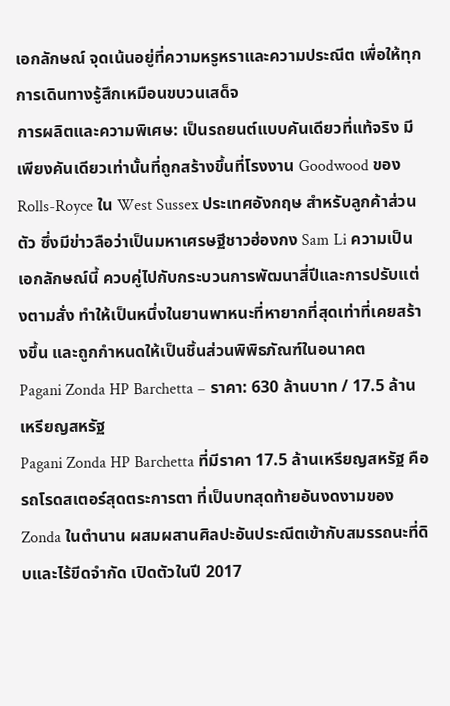เอกลักษณ์ จุดเน้นอยู่ที่ความหรูหราและความประณีต เพื่อให้ทุกการเดินทางรู้สึกเหมือนขบวนเสด็จ
การผลิตและความพิเศษ: เป็นรถยนต์แบบคันเดียวที่แท้จริง มีเพียงคันเดียวเท่านั้นที่ถูกสร้างขึ้นที่โรงงาน Goodwood ของ Rolls-Royce ใน West Sussex ประเทศอังกฤษ สำหรับลูกค้าส่วนตัว ซึ่งมีข่าวลือว่าเป็นมหาเศรษฐีชาวฮ่องกง Sam Li ความเป็นเอกลักษณ์นี้ ควบคู่ไปกับกระบวนการพัฒนาสี่ปีและการปรับแต่งตามสั่ง ทำให้เป็นหนึ่งในยานพาหนะที่หายากที่สุดเท่าที่เคยสร้างขึ้น และถูกกำหนดให้เป็นชิ้นส่วนพิพิธภัณฑ์ในอนาคต
Pagani Zonda HP Barchetta – ราคา: 630 ล้านบาท / 17.5 ล้านเหรียญสหรัฐ
Pagani Zonda HP Barchetta ที่มีราคา 17.5 ล้านเหรียญสหรัฐ คือรถโรดสเตอร์สุดตระการตา ที่เป็นบทสุดท้ายอันงดงามของ Zonda ในตำนาน ผสมผสานศิลปะอันประณีตเข้ากับสมรรถนะที่ดิบและไร้ขีดจำกัด เปิดตัวในปี 2017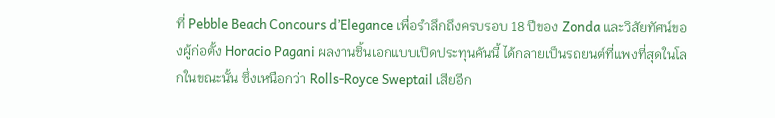ที่ Pebble Beach Concours d’Elegance เพื่อรำลึกถึงครบรอบ 18 ปีของ Zonda และวิสัยทัศน์ของผู้ก่อตั้ง Horacio Pagani ผลงานชิ้นเอกแบบเปิดประทุนคันนี้ ได้กลายเป็นรถยนต์ที่แพงที่สุดในโลกในขณะนั้น ซึ่งเหนือกว่า Rolls-Royce Sweptail เสียอีก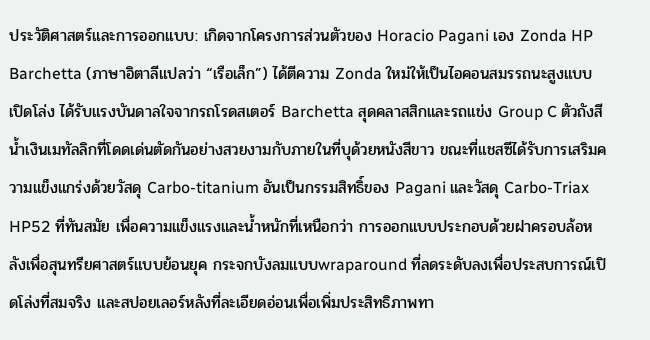ประวัติศาสตร์และการออกแบบ: เกิดจากโครงการส่วนตัวของ Horacio Pagani เอง Zonda HP Barchetta (ภาษาอิตาลีแปลว่า “เรือเล็ก”) ได้ตีความ Zonda ใหม่ให้เป็นไอคอนสมรรถนะสูงแบบเปิดโล่ง ได้รับแรงบันดาลใจจากรถโรดสเตอร์ Barchetta สุดคลาสสิกและรถแข่ง Group C ตัวถังสีน้ำเงินเมทัลลิกที่โดดเด่นตัดกันอย่างสวยงามกับภายในที่บุด้วยหนังสีขาว ขณะที่แชสซีได้รับการเสริมความแข็งแกร่งด้วยวัสดุ Carbo-titanium อันเป็นกรรมสิทธิ์ของ Pagani และวัสดุ Carbo-Triax HP52 ที่ทันสมัย เพื่อความแข็งแรงและน้ำหนักที่เหนือกว่า การออกแบบประกอบด้วยฝาครอบล้อหลังเพื่อสุนทรียศาสตร์แบบย้อนยุค กระจกบังลมแบบwraparound ที่ลดระดับลงเพื่อประสบการณ์เปิดโล่งที่สมจริง และสปอยเลอร์หลังที่ละเอียดอ่อนเพื่อเพิ่มประสิทธิภาพทา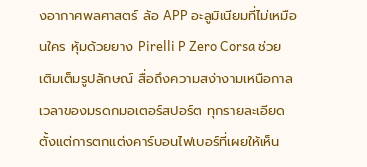งอากาศพลศาสตร์ ล้อ APP อะลูมิเนียมที่ไม่เหมือนใคร หุ้มด้วยยาง Pirelli P Zero Corsa ช่วยเติมเต็มรูปลักษณ์ สื่อถึงความสง่างามเหนือกาลเวลาของมรดกมอเตอร์สปอร์ต ทุกรายละเอียด ตั้งแต่การตกแต่งคาร์บอนไฟเบอร์ที่เผยให้เห็น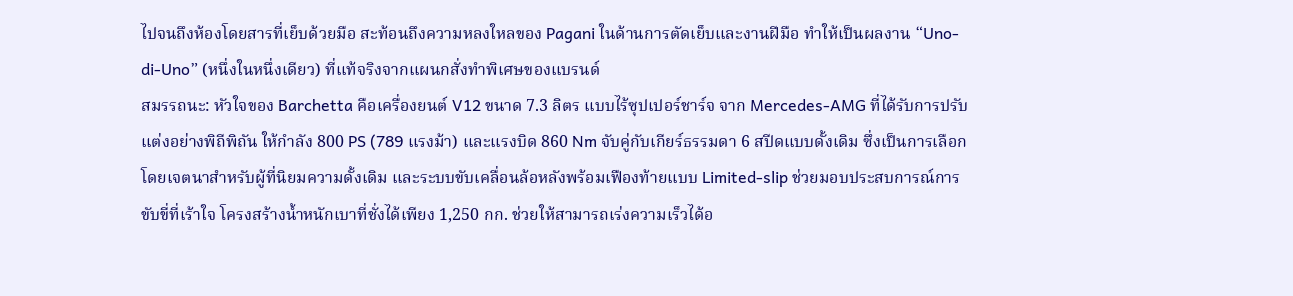ไปจนถึงห้องโดยสารที่เย็บด้วยมือ สะท้อนถึงความหลงใหลของ Pagani ในด้านการตัดเย็บและงานฝีมือ ทำให้เป็นผลงาน “Uno-di-Uno” (หนึ่งในหนึ่งเดียว) ที่แท้จริงจากแผนกสั่งทำพิเศษของแบรนด์
สมรรถนะ: หัวใจของ Barchetta คือเครื่องยนต์ V12 ขนาด 7.3 ลิตร แบบไร้ซุปเปอร์ชาร์จ จาก Mercedes-AMG ที่ได้รับการปรับแต่งอย่างพิถีพิถัน ให้กำลัง 800 PS (789 แรงม้า) และแรงบิด 860 Nm จับคู่กับเกียร์ธรรมดา 6 สปีดแบบดั้งเดิม ซึ่งเป็นการเลือกโดยเจตนาสำหรับผู้ที่นิยมความดั้งเดิม และระบบขับเคลื่อนล้อหลังพร้อมเฟืองท้ายแบบ Limited-slip ช่วยมอบประสบการณ์การขับขี่ที่เร้าใจ โครงสร้างน้ำหนักเบาที่ชั่งได้เพียง 1,250 กก. ช่วยให้สามารถเร่งความเร็วได้อ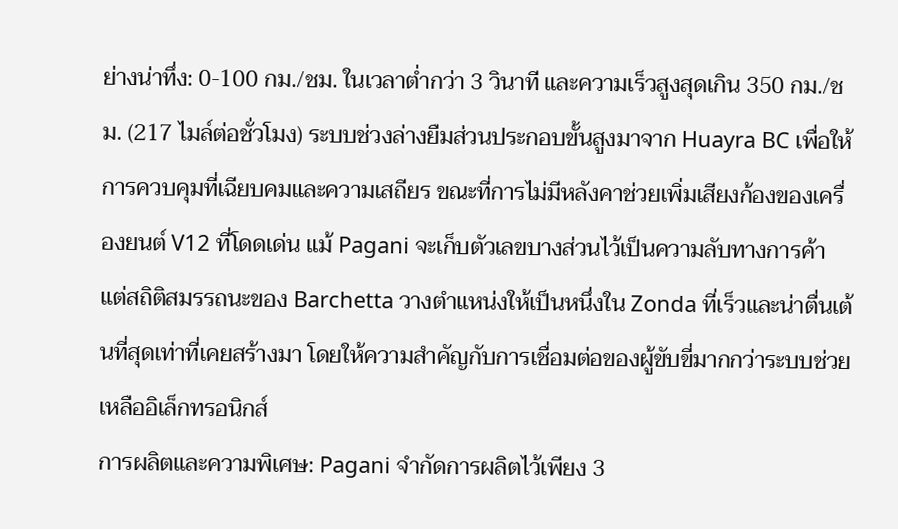ย่างน่าทึ่ง: 0-100 กม./ชม. ในเวลาต่ำกว่า 3 วินาที และความเร็วสูงสุดเกิน 350 กม./ชม. (217 ไมล์ต่อชั่วโมง) ระบบช่วงล่างยืมส่วนประกอบขั้นสูงมาจาก Huayra BC เพื่อให้การควบคุมที่เฉียบคมและความเสถียร ขณะที่การไม่มีหลังคาช่วยเพิ่มเสียงก้องของเครื่องยนต์ V12 ที่โดดเด่น แม้ Pagani จะเก็บตัวเลขบางส่วนไว้เป็นความลับทางการค้า แต่สถิติสมรรถนะของ Barchetta วางตำแหน่งให้เป็นหนึ่งใน Zonda ที่เร็วและน่าตื่นเต้นที่สุดเท่าที่เคยสร้างมา โดยให้ความสำคัญกับการเชื่อมต่อของผู้ขับขี่มากกว่าระบบช่วยเหลืออิเล็กทรอนิกส์
การผลิตและความพิเศษ: Pagani จำกัดการผลิตไว้เพียง 3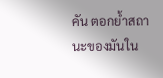คัน ตอกย้ำสถานะของมันใน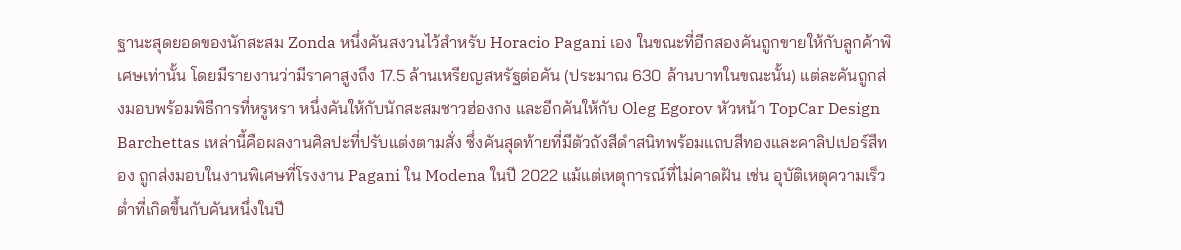ฐานะสุดยอดของนักสะสม Zonda หนึ่งคันสงวนไว้สำหรับ Horacio Pagani เอง ในขณะที่อีกสองคันถูกขายให้กับลูกค้าพิเศษเท่านั้น โดยมีรายงานว่ามีราคาสูงถึง 17.5 ล้านเหรียญสหรัฐต่อคัน (ประมาณ 630 ล้านบาทในขณะนั้น) แต่ละคันถูกส่งมอบพร้อมพิธีการที่หรูหรา หนึ่งคันให้กับนักสะสมชาวฮ่องกง และอีกคันให้กับ Oleg Egorov หัวหน้า TopCar Design Barchettas เหล่านี้คือผลงานศิลปะที่ปรับแต่งตามสั่ง ซึ่งคันสุดท้ายที่มีตัวถังสีดำสนิทพร้อมแถบสีทองและคาลิปเปอร์สีทอง ถูกส่งมอบในงานพิเศษที่โรงงาน Pagani ใน Modena ในปี 2022 แม้แต่เหตุการณ์ที่ไม่คาดฝัน เช่น อุบัติเหตุความเร็วต่ำที่เกิดขึ้นกับคันหนึ่งในปี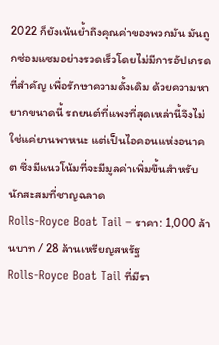2022 ก็ยังเน้นย้ำถึงคุณค่าของพวกมัน มันถูกซ่อมแซมอย่างรวดเร็วโดยไม่มีการอัปเกรดที่สำคัญ เพื่อรักษาความดั้งเดิม ด้วยความหายากขนาดนี้ รถยนต์ที่แพงที่สุดเหล่านี้จึงไม่ใช่แค่ยานพาหนะ แต่เป็นไอคอนแห่งอนาคต ซึ่งมีแนวโน้มที่จะมีมูลค่าเพิ่มขึ้นสำหรับนักสะสมที่ชาญฉลาด
Rolls-Royce Boat Tail – ราคา: 1,000 ล้านบาท / 28 ล้านเหรียญสหรัฐ
Rolls-Royce Boat Tail ที่มีรา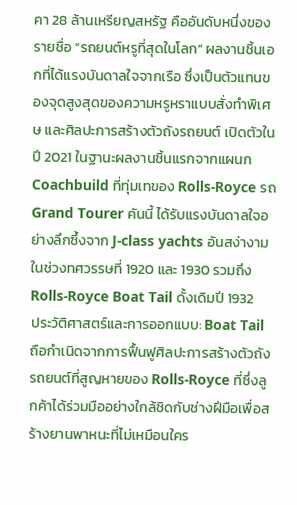คา 28 ล้านเหรียญสหรัฐ คืออันดับหนึ่งของรายชื่อ “รถยนต์หรูที่สุดในโลก” ผลงานชิ้นเอกที่ได้แรงบันดาลใจจากเรือ ซึ่งเป็นตัวแทนของจุดสูงสุดของความหรูหราแบบสั่งทำพิเศษ และศิลปะการสร้างตัวถังรถยนต์ เปิดตัวในปี 2021 ในฐานะผลงานชิ้นแรกจากแผนก Coachbuild ที่ทุ่มเทของ Rolls-Royce รถ Grand Tourer คันนี้ ได้รับแรงบันดาลใจอย่างลึกซึ้งจาก J-class yachts อันสง่างามในช่วงทศวรรษที่ 1920 และ 1930 รวมถึง Rolls-Royce Boat Tail ดั้งเดิมปี 1932
ประวัติศาสตร์และการออกแบบ: Boat Tail ถือกำเนิดจากการฟื้นฟูศิลปะการสร้างตัวถังรถยนต์ที่สูญหายของ Rolls-Royce ที่ซึ่งลูกค้าได้ร่วมมืออย่างใกล้ชิดกับช่างฝีมือเพื่อสร้างยานพาหนะที่ไม่เหมือนใคร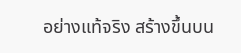อย่างแท้จริง สร้างขึ้นบน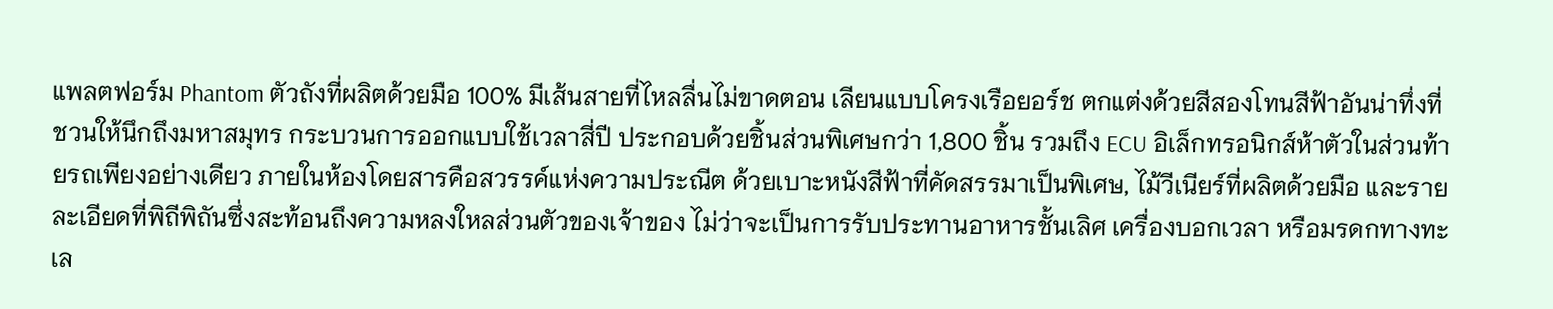แพลตฟอร์ม Phantom ตัวถังที่ผลิตด้วยมือ 100% มีเส้นสายที่ไหลลื่นไม่ขาดตอน เลียนแบบโครงเรือยอร์ช ตกแต่งด้วยสีสองโทนสีฟ้าอันน่าทึ่งที่ชวนให้นึกถึงมหาสมุทร กระบวนการออกแบบใช้เวลาสี่ปี ประกอบด้วยชิ้นส่วนพิเศษกว่า 1,800 ชิ้น รวมถึง ECU อิเล็กทรอนิกส์ห้าตัวในส่วนท้ายรถเพียงอย่างเดียว ภายในห้องโดยสารคือสวรรค์แห่งความประณีต ด้วยเบาะหนังสีฟ้าที่คัดสรรมาเป็นพิเศษ, ไม้วีเนียร์ที่ผลิตด้วยมือ และรายละเอียดที่พิถีพิถันซึ่งสะท้อนถึงความหลงใหลส่วนตัวของเจ้าของ ไม่ว่าจะเป็นการรับประทานอาหารชั้นเลิศ เครื่องบอกเวลา หรือมรดกทางทะเล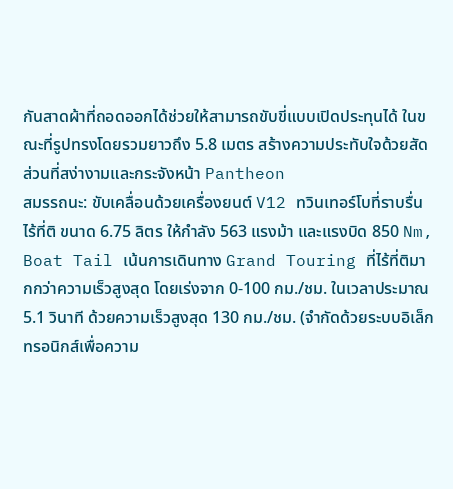กันสาดผ้าที่ถอดออกได้ช่วยให้สามารถขับขี่แบบเปิดประทุนได้ ในขณะที่รูปทรงโดยรวมยาวถึง 5.8 เมตร สร้างความประทับใจด้วยสัดส่วนที่สง่างามและกระจังหน้า Pantheon
สมรรถนะ: ขับเคลื่อนด้วยเครื่องยนต์ V12 ทวินเทอร์โบที่ราบรื่นไร้ที่ติ ขนาด 6.75 ลิตร ให้กำลัง 563 แรงม้า และแรงบิด 850 Nm, Boat Tail เน้นการเดินทาง Grand Touring ที่ไร้ที่ติมากกว่าความเร็วสูงสุด โดยเร่งจาก 0-100 กม./ชม. ในเวลาประมาณ 5.1 วินาที ด้วยความเร็วสูงสุด 130 กม./ชม. (จำกัดด้วยระบบอิเล็กทรอนิกส์เพื่อความ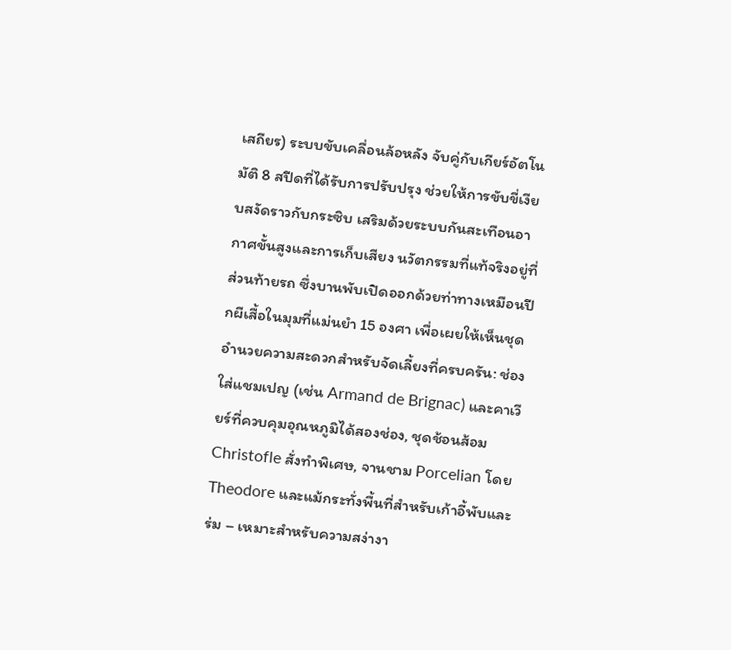เสถียร) ระบบขับเคลื่อนล้อหลัง จับคู่กับเกียร์อัตโนมัติ 8 สปีดที่ได้รับการปรับปรุง ช่วยให้การขับขี่เงียบสงัดราวกับกระซิบ เสริมด้วยระบบกันสะเทือนอากาศขั้นสูงและการเก็บเสียง นวัตกรรมที่แท้จริงอยู่ที่ส่วนท้ายรถ ซึ่งบานพับเปิดออกด้วยท่าทางเหมือนปีกผีเสื้อในมุมที่แม่นยำ 15 องศา เพื่อเผยให้เห็นชุดอำนวยความสะดวกสำหรับจัดเลี้ยงที่ครบครัน: ช่องใส่แชมเปญ (เช่น Armand de Brignac) และคาเวียร์ที่ควบคุมอุณหภูมิได้สองช่อง, ชุดช้อนส้อม Christofle สั่งทำพิเศษ, จานชาม Porcelian โดย Theodore และแม้กระทั่งพื้นที่สำหรับเก้าอี้พับและร่ม – เหมาะสำหรับความสง่างา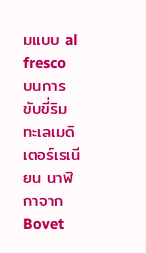มแบบ al fresco บนการขับขี่ริมทะเลเมดิเตอร์เรเนียน นาฬิกาจาก Bovet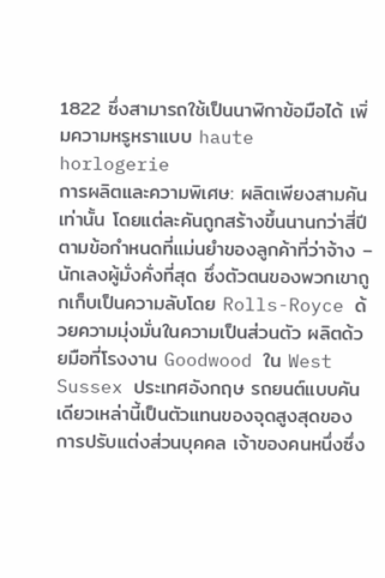1822 ซึ่งสามารถใช้เป็นนาฬิกาข้อมือได้ เพิ่มความหรูหราแบบ haute horlogerie
การผลิตและความพิเศษ: ผลิตเพียงสามคันเท่านั้น โดยแต่ละคันถูกสร้างขึ้นนานกว่าสี่ปี ตามข้อกำหนดที่แม่นยำของลูกค้าที่ว่าจ้าง – นักเลงผู้มั่งคั่งที่สุด ซึ่งตัวตนของพวกเขาถูกเก็บเป็นความลับโดย Rolls-Royce ด้วยความมุ่งมั่นในความเป็นส่วนตัว ผลิตด้วยมือที่โรงงาน Goodwood ใน West Sussex ประเทศอังกฤษ รถยนต์แบบคันเดียวเหล่านี้เป็นตัวแทนของจุดสูงสุดของการปรับแต่งส่วนบุคคล เจ้าของคนหนึ่งซึ่ง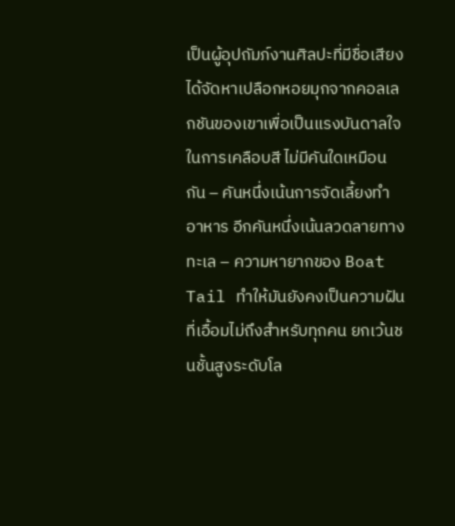เป็นผู้อุปถัมภ์งานศิลปะที่มีชื่อเสียง ได้จัดหาเปลือกหอยมุกจากคอลเลกชันของเขาเพื่อเป็นแรงบันดาลใจในการเคลือบสี ไม่มีคันใดเหมือนกัน – คันหนึ่งเน้นการจัดเลี้ยงทำอาหาร อีกคันหนึ่งเน้นลวดลายทางทะเล – ความหายากของ Boat Tail ทำให้มันยังคงเป็นความฝันที่เอื้อมไม่ถึงสำหรับทุกคน ยกเว้นชนชั้นสูงระดับโล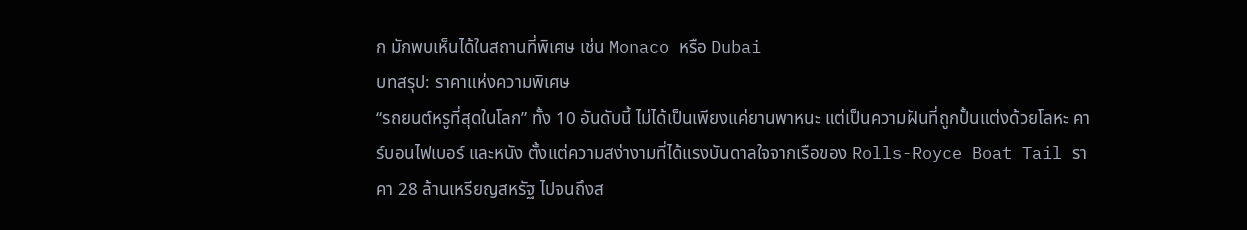ก มักพบเห็นได้ในสถานที่พิเศษ เช่น Monaco หรือ Dubai
บทสรุป: ราคาแห่งความพิเศษ
“รถยนต์หรูที่สุดในโลก” ทั้ง 10 อันดับนี้ ไม่ได้เป็นเพียงแค่ยานพาหนะ แต่เป็นความฝันที่ถูกปั้นแต่งด้วยโลหะ คาร์บอนไฟเบอร์ และหนัง ตั้งแต่ความสง่างามที่ได้แรงบันดาลใจจากเรือของ Rolls-Royce Boat Tail ราคา 28 ล้านเหรียญสหรัฐ ไปจนถึงส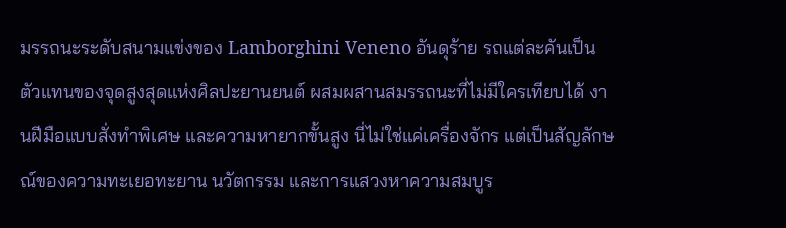มรรถนะระดับสนามแข่งของ Lamborghini Veneno อันดุร้าย รถแต่ละคันเป็นตัวแทนของจุดสูงสุดแห่งศิลปะยานยนต์ ผสมผสานสมรรถนะที่ไม่มีใครเทียบได้ งานฝีมือแบบสั่งทำพิเศษ และความหายากขั้นสูง นี่ไม่ใช่แค่เครื่องจักร แต่เป็นสัญลักษณ์ของความทะเยอทะยาน นวัตกรรม และการแสวงหาความสมบูร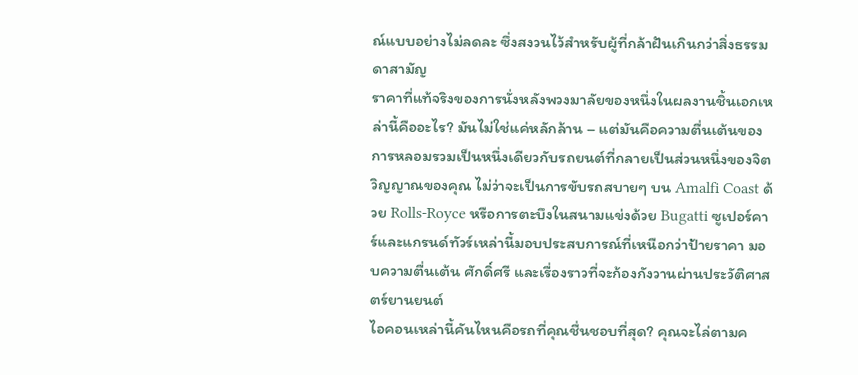ณ์แบบอย่างไม่ลดละ ซึ่งสงวนไว้สำหรับผู้ที่กล้าฝันเกินกว่าสิ่งธรรมดาสามัญ
ราคาที่แท้จริงของการนั่งหลังพวงมาลัยของหนึ่งในผลงานชิ้นเอกเหล่านี้คืออะไร? มันไม่ใช่แค่หลักล้าน – แต่มันคือความตื่นเต้นของการหลอมรวมเป็นหนึ่งเดียวกับรถยนต์ที่กลายเป็นส่วนหนึ่งของจิตวิญญาณของคุณ ไม่ว่าจะเป็นการขับรถสบายๆ บน Amalfi Coast ด้วย Rolls-Royce หรือการตะบึงในสนามแข่งด้วย Bugatti ซูเปอร์คาร์และแกรนด์ทัวร์เหล่านี้มอบประสบการณ์ที่เหนือกว่าป้ายราคา มอบความตื่นเต้น ศักดิ์ศรี และเรื่องราวที่จะก้องกังวานผ่านประวัติศาสตร์ยานยนต์
ไอคอนเหล่านี้คันไหนคือรถที่คุณชื่นชอบที่สุด? คุณจะไล่ตามค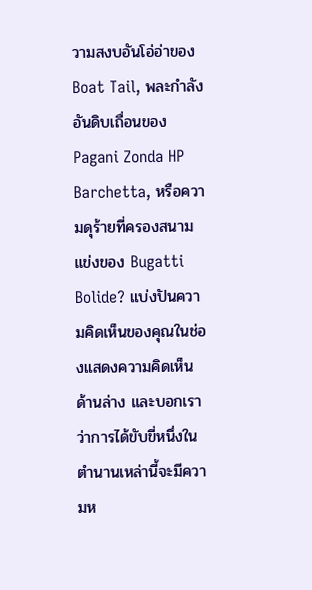วามสงบอันโอ่อ่าของ Boat Tail, พละกำลังอันดิบเถื่อนของ Pagani Zonda HP Barchetta, หรือความดุร้ายที่ครองสนามแข่งของ Bugatti Bolide? แบ่งปันความคิดเห็นของคุณในช่องแสดงความคิดเห็นด้านล่าง และบอกเราว่าการได้ขับขี่หนึ่งในตำนานเหล่านี้จะมีความห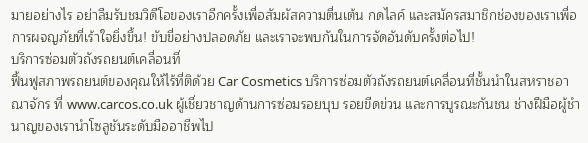มายอย่างไร อย่าลืมรับชมวิดีโอของเราอีกครั้งเพื่อสัมผัสความตื่นเต้น กดไลค์ และสมัครสมาชิกช่องของเราเพื่อการผจญภัยที่เร้าใจยิ่งขึ้น! ขับขี่อย่างปลอดภัย และเราจะพบกันในการจัดอันดับครั้งต่อไป!
บริการซ่อมตัวถังรถยนต์เคลื่อนที่
ฟื้นฟูสภาพรถยนต์ของคุณให้ไร้ที่ติด้วย Car Cosmetics บริการซ่อมตัวถังรถยนต์เคลื่อนที่ชั้นนำในสหราชอาณาจักร ที่ www.carcos.co.uk ผู้เชี่ยวชาญด้านการซ่อมรอยบุบ รอยขีดข่วน และการบูรณะกันชน ช่างฝีมือผู้ชำนาญของเรานำโซลูชันระดับมืออาชีพไป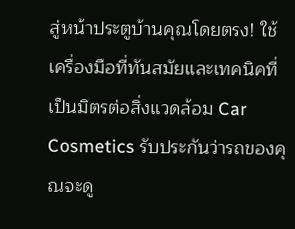สู่หน้าประตูบ้านคุณโดยตรง! ใช้เครื่องมือที่ทันสมัยและเทคนิคที่เป็นมิตรต่อสิ่งแวดล้อม Car Cosmetics รับประกันว่ารถของคุณจะดู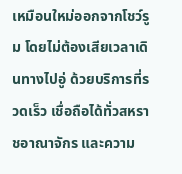เหมือนใหม่ออกจากโชว์รูม โดยไม่ต้องเสียเวลาเดินทางไปอู่ ด้วยบริการที่รวดเร็ว เชื่อถือได้ทั่วสหราชอาณาจักร และความ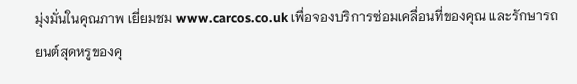มุ่งมั่นในคุณภาพ เยี่ยมชม www.carcos.co.uk เพื่อจองบริการซ่อมเคลื่อนที่ของคุณ และรักษารถยนต์สุดหรูของคุ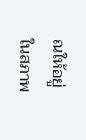ณให้อยู่ในสภาพ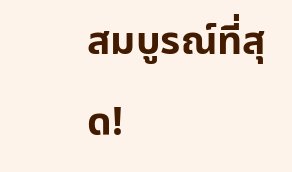สมบูรณ์ที่สุด!